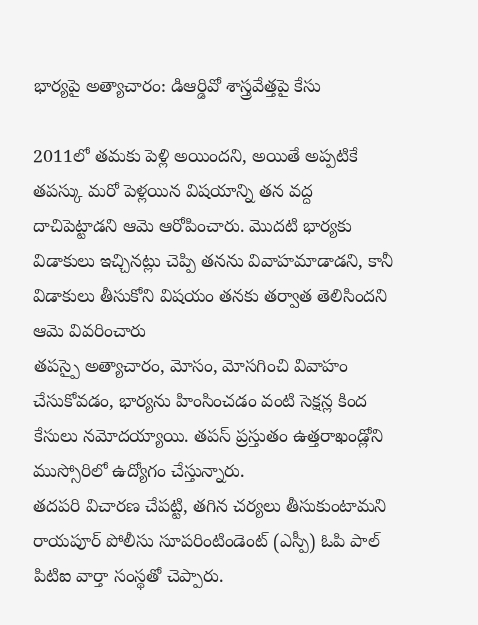భార్యపై అత్యాచారం: డిఆర్డివో శాస్త్రవేత్తపై కేసు

2011లో తమకు పెళ్లి అయిందని, అయితే అప్పటికే తపస్కు మరో పెళ్లయిన విషయాన్ని తన వద్ద దాచిపెట్టాడని ఆమె ఆరోపించారు. మొదటి భార్యకు విడాకులు ఇచ్చినట్లు చెప్పి తనను వివాహమాడాడని, కానీ విడాకులు తీసుకోని విషయం తనకు తర్వాత తెలిసిందని ఆమె వివరించారు
తపస్పై అత్యాచారం, మోసం, మోసగించి వివాహం చేసుకోవడం, భార్యను హింసించడం వంటి సెక్షన్ల కింద కేసులు నమోదయ్యాయి. తపస్ ప్రస్తుతం ఉత్తరాఖండ్లోని ముస్సోరిలో ఉద్యోగం చేస్తున్నారు.
తదపరి విచారణ చేపట్టి, తగిన చర్యలు తీసుకుంటామని రాయపూర్ పోలీసు సూపరింటిండెంట్ (ఎస్పీ) ఓపి పాల్ పిటిఐ వార్తా సంస్థతో చెప్పారు.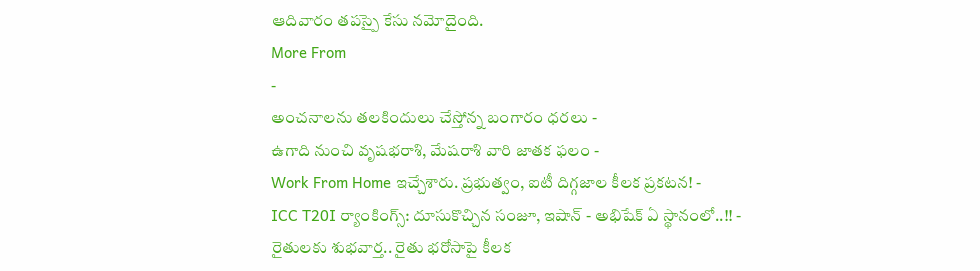ఆదివారం తపస్పై కేసు నమోదైంది.
More From
-
అంచనాలను తలకిందులు చేస్తోన్న బంగారం ధరలు -
ఉగాది నుంచి వృషభరాశి, మేషరాశి వారి జాతక ఫలం -
Work From Home ఇచ్చేశారు. ప్రభుత్వం, ఐటీ దిగ్గజాల కీలక ప్రకటన! -
ICC T20I ర్యాంకింగ్స్: దూసుకొచ్చిన సంజూ, ఇషాన్ - అభిషేక్ ఏ స్థానంలో..!! -
రైతులకు శుభవార్త.. రైతు భరోసాపై కీలక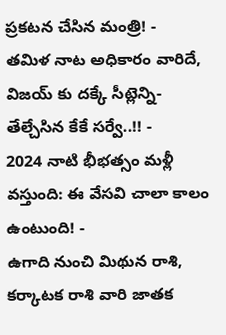ప్రకటన చేసిన మంత్రి! -
తమిళ నాట అధికారం వారిదే, విజయ్ కు దక్కే సీట్లెన్ని- తేల్చేసిన కేకే సర్వే..!! -
2024 నాటి భీభత్సం మళ్లీ వస్తుంది: ఈ వేసవి చాలా కాలం ఉంటుంది! -
ఉగాది నుంచి మిథున రాశి, కర్కాటక రాశి వారి జాతక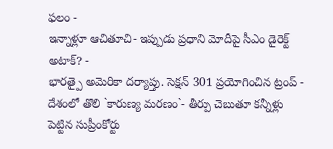ఫలం -
ఇన్నాళ్లూ ఆచితూచి- ఇప్పుడు ప్రధాని మోదీపై సీఎం డైరెక్ట్ అటాక్? -
భారత్పై అమెరికా దర్యాప్తు. సెక్షన్ 301 ప్రయోగించిన ట్రంప్ -
దేశంలో తొలి `కారుణ్య మరణం`- తీర్పు చెబుతూ కన్నీళ్లు పెట్టిన సుప్రీంకోర్టు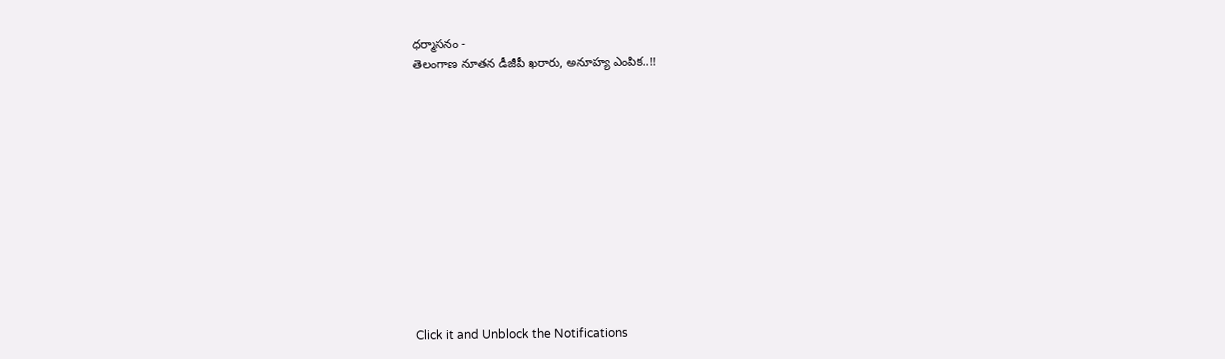ధర్మాసనం -
తెలంగాణ నూతన డీజీపీ ఖరారు, అనూహ్య ఎంపిక..!!












Click it and Unblock the Notifications